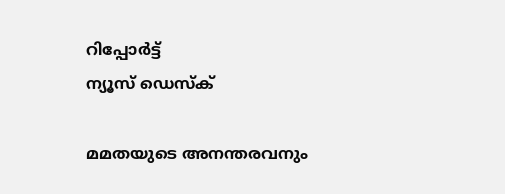റിപ്പോര്‍ട്ട്
ന്യൂസ് ഡെസ്ക്

മമതയുടെ അനന്തരവനും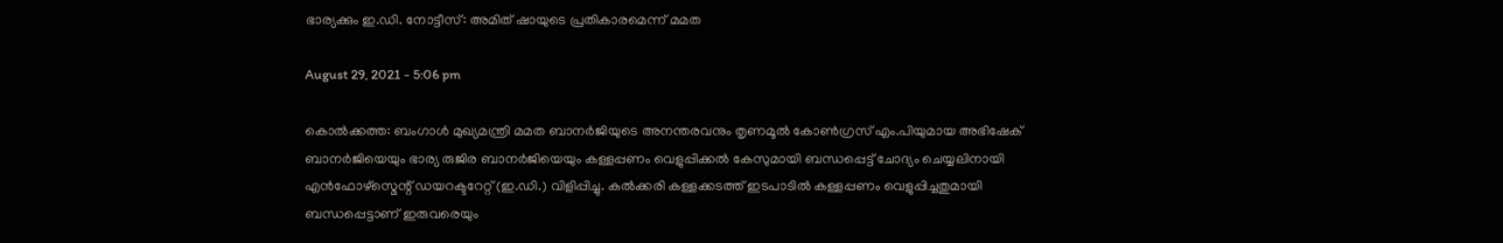ഭാര്യക്കും ഇ.ഡി. നോട്ടീസ്: അമിത് ഷായുടെ പ്രതികാരമെന്ന് മമത

August 29, 2021 - 5:06 pm

കൊല്‍ക്കത്ത: ബംഗാള്‍ മുഖ്യമന്ത്രി മമത ബാനര്‍ജിയുടെ അനന്തരവനും തൃണമൂല്‍ കോണ്‍ഗ്രസ് എം.പിയുമായ അഭിഷേക് ബാനര്‍ജിയെയും ഭാര്യ രുജിര ബാനര്‍ജിയെയും കള്ളപ്പണം വെളുപ്പിക്കല്‍ കേസുമായി ബന്ധപ്പെട്ട് ചോദ്യം ചെയ്യലിനായി എന്‍ഫോഴ്സ്മെന്റ് ഡയറക്ടറേറ്റ് (ഇ.ഡി.) വിളിപ്പിച്ചു. കല്‍ക്കരി കള്ളക്കടത്ത് ഇടപാടില്‍ കള്ളപ്പണം വെളുപ്പിച്ചതുമായി ബന്ധപ്പെട്ടാണ് ഇരുവരെയും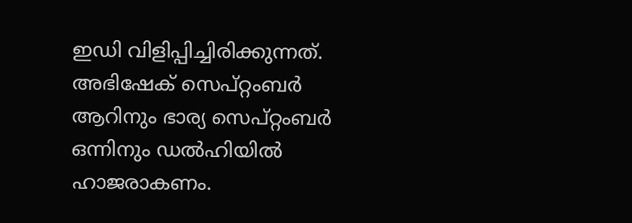ഇഡി വിളിപ്പിച്ചിരിക്കുന്നത്. അഭിഷേക് സെപ്റ്റംബര്‍ ആറിനും ഭാര്യ സെപ്റ്റംബര്‍ ഒന്നിനും ഡല്‍ഹിയില്‍ ഹാജരാകണം.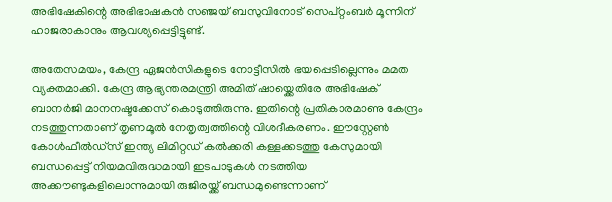അഭിഷേകിന്റെ അഭിഭാഷകന്‍ സഞ്ജയ് ബസുവിനോട് സെപ്റ്റംബര്‍ മൂന്നിന് ഹാജരാകാനും ആവശ്യപ്പെട്ടിട്ടുണ്ട്.

അതേസമയം, കേന്ദ്ര ഏജന്‍സികളുടെ നോട്ടീസില്‍ ഭയപ്പെടില്ലെന്നും മമത വ്യക്തമാക്കി. കേന്ദ്ര ആഭ്യന്തരമന്ത്രി അമിത് ഷായ്ക്കെതിരേ അഭിഷേക് ബാനര്‍ജി മാനനഷ്ടക്കേസ് കൊടുത്തിരുന്നു. ഇതിന്റെ പ്രതികാരമാണു കേന്ദ്രം നടത്തുന്നതാണ് തൃണമൂല്‍ നേതൃത്വത്തിന്റെ വിശദീകരണം. ഈസ്റ്റേണ്‍ കോള്‍ഫീല്‍ഡ്സ് ഇന്ത്യ ലിമിറ്റഡ് കല്‍ക്കരി കള്ളക്കടത്തു കേസുമായി ബന്ധപ്പെട്ട് നിയമവിരുദ്ധമായി ഇടപാടുകള്‍ നടത്തിയ അക്കൗണ്ടുകളിലൊന്നുമായി രുജിരയ്ക്ക് ബന്ധമുണ്ടെന്നാണ്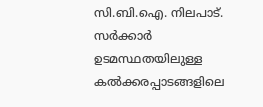സി.ബി.ഐ. നിലപാട്. സര്‍ക്കാര്‍ ഉടമസ്ഥതയിലുള്ള കല്‍ക്കരപ്പാടങ്ങളിലെ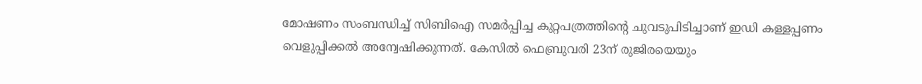മോഷണം സംബന്ധിച്ച് സിബിഐ സമര്‍പ്പിച്ച കുറ്റപത്രത്തിന്റെ ചുവടുപിടിച്ചാണ് ഇഡി കള്ളപ്പണം വെളുപ്പിക്കല്‍ അന്വേഷിക്കുന്നത്. കേസില്‍ ഫെബ്രുവരി 23ന് രുജിരയെയും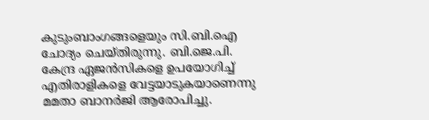കുടുംബാംഗങ്ങളെയും സി.ബി.ഐ ചോദ്യം ചെയ്തിരുന്നു. ബി.ജെ.പി. കേന്ദ്ര ഏജന്‍സികളെ ഉപയോഗിച്ച് എതിരാളികളെ വേട്ടയാടുകയാണെന്നു മമതാ ബാനര്‍ജി ആരോപിച്ചു.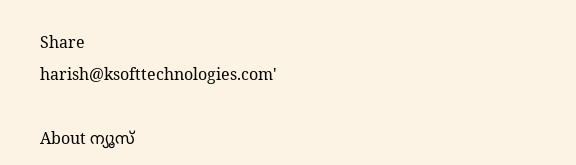Share
harish@ksofttechnologies.com'

About ന്യൂസ്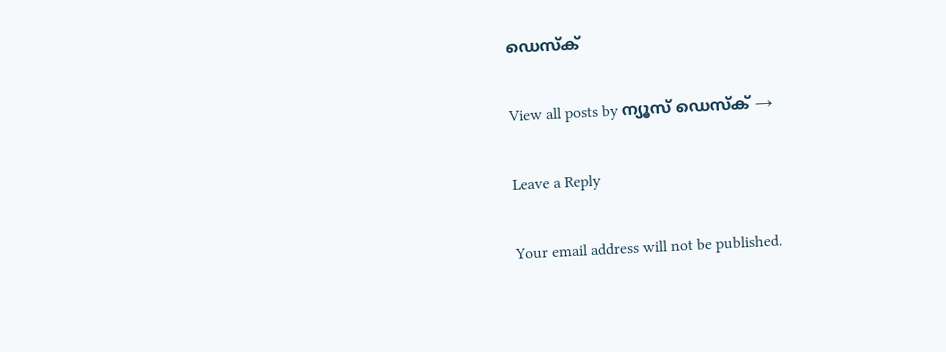ഡെസ്ക്

View all posts by ന്യൂസ് ഡെസ്ക് →

Leave a Reply

Your email address will not be published.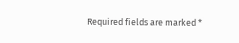Required fields are marked *